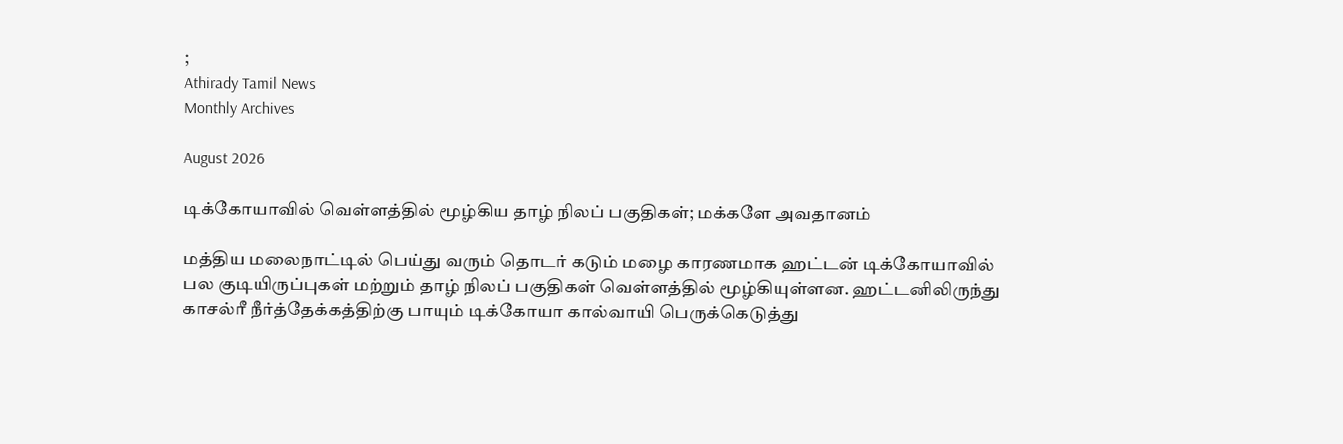;
Athirady Tamil News
Monthly Archives

August 2026

டிக்கோயாவில் வெள்ளத்தில் மூழ்கிய தாழ் நிலப் பகுதிகள்; மக்களே அவதானம்

மத்திய மலைநாட்டில் பெய்து வரும் தொடர் கடும் மழை காரணமாக ஹட்டன் டிக்கோயாவில் பல குடியிருப்புகள் மற்றும் தாழ் நிலப் பகுதிகள் வெள்ளத்தில் மூழ்கியுள்ளன. ஹட்டனிலிருந்து காசல்ரீ நீர்த்தேக்கத்திற்கு பாயும் டிக்கோயா கால்வாயி பெருக்கெடுத்து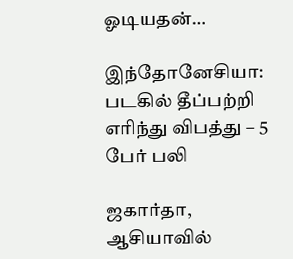ஓடியதன்…

இந்தோனேசியா: படகில் தீப்பற்றி எரிந்து விபத்து – 5 பேர் பலி

ஜகார்தா, ஆசியாவில்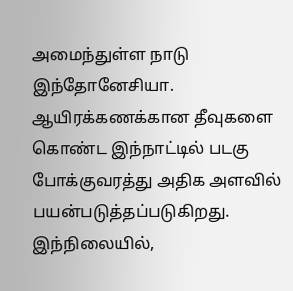அமைந்துள்ள நாடு இந்தோனேசியா. ஆயிரக்கணக்கான தீவுகளை கொண்ட இந்நாட்டில் படகு போக்குவரத்து அதிக அளவில் பயன்படுத்தப்படுகிறது. இந்நிலையில்,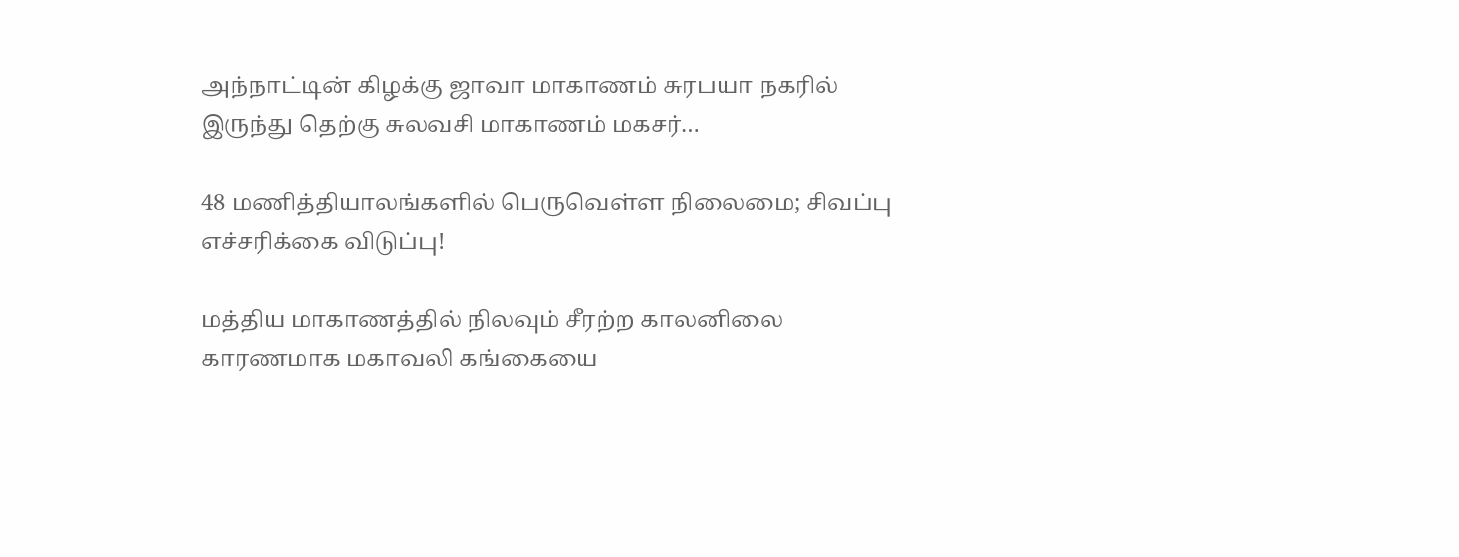அந்நாட்டின் கிழக்கு ஜாவா மாகாணம் சுரபயா நகரில் இருந்து தெற்கு சுலவசி மாகாணம் மகசர்…

48 மணித்தியாலங்களில் பெருவெள்ள நிலைமை; சிவப்பு எச்சரிக்கை விடுப்பு!

மத்திய மாகாணத்தில் நிலவும் சீரற்ற காலனிலை காரணமாக மகாவலி கங்கையை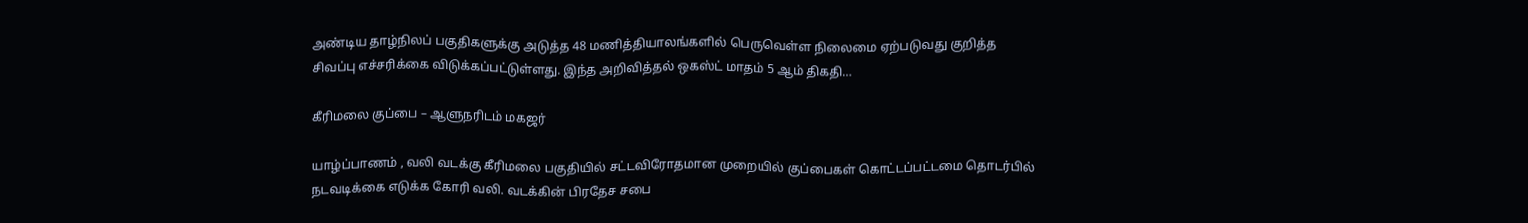அண்டிய தாழ்நிலப் பகுதிகளுக்கு அடுத்த 48 மணித்தியாலங்களில் பெருவெள்ள நிலைமை ஏற்படுவது குறித்த சிவப்பு எச்சரிக்கை விடுக்கப்பட்டுள்ளது. இந்த அறிவித்தல் ஒகஸ்ட் மாதம் 5 ஆம் திகதி…

கீரிமலை குப்பை – ஆளுநரிடம் மகஜர்

யாழ்ப்பாணம் , வலி வடக்கு கீரிமலை பகுதியில் சட்டவிரோதமான முறையில் குப்பைகள் கொட்டப்பட்டமை தொடர்பில் நடவடிக்கை எடுக்க கோரி வலி. வடக்கின் பிரதேச சபை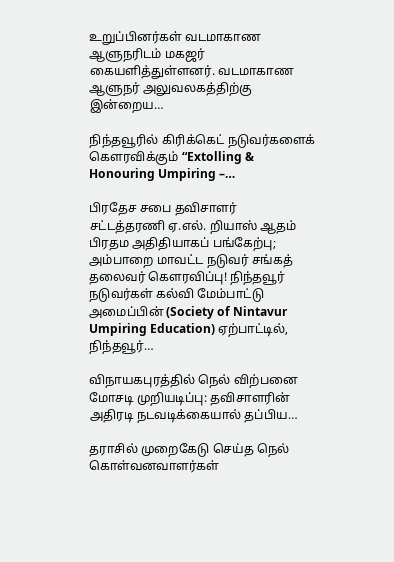உறுப்பினர்கள் வடமாகாண ஆளுநரிடம் மகஜர் கையளித்துள்ளனர். வடமாகாண ஆளுநர் அலுவலகத்திற்கு இன்றைய…

நிந்தவூரில் கிரிக்கெட் நடுவர்களைக் கௌரவிக்கும் “Extolling & Honouring Umpiring –…

பிரதேச சபை தவிசாளர் சட்டத்தரணி ஏ.எல். றியாஸ் ஆதம் பிரதம அதிதியாகப் பங்கேற்பு; அம்பாறை மாவட்ட நடுவர் சங்கத் தலைவர் கௌரவிப்பு! நிந்தவூர் நடுவர்கள் கல்வி மேம்பாட்டு அமைப்பின் (Society of Nintavur Umpiring Education) ஏற்பாட்டில், நிந்தவூர்…

விநாயகபுரத்தில் நெல் விற்பனை மோசடி முறியடிப்பு: தவிசாளரின் அதிரடி நடவடிக்கையால் தப்பிய…

தராசில் முறைகேடு செய்த நெல் கொள்வனவாளர்கள்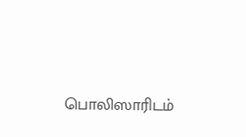பொலிஸாரிடம்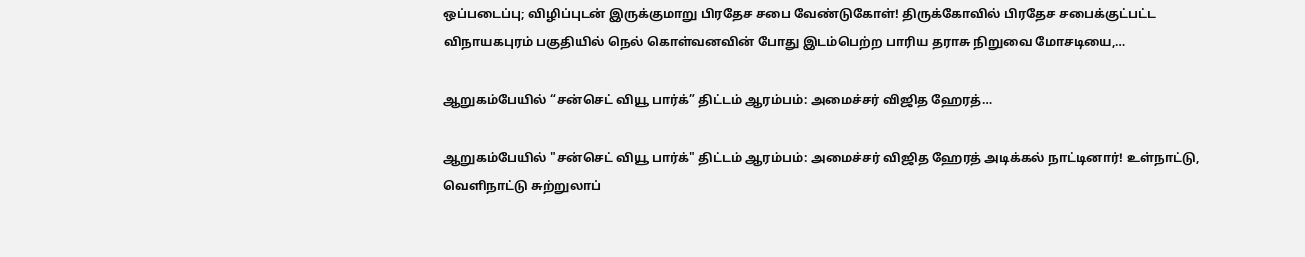ஒப்படைப்பு; விழிப்புடன் இருக்குமாறு பிரதேச சபை வேண்டுகோள்! திருக்கோவில் பிரதேச சபைக்குட்பட்ட விநாயகபுரம் பகுதியில் நெல் கொள்வனவின் போது இடம்பெற்ற பாரிய தராசு நிறுவை மோசடியை,…

ஆறுகம்பேயில் “சன்செட் வியூ பார்க்” திட்டம் ஆரம்பம்: அமைச்சர் விஜித ஹேரத்…

ஆறுகம்பேயில் "சன்செட் வியூ பார்க்" திட்டம் ஆரம்பம்: அமைச்சர் விஜித ஹேரத் அடிக்கல் நாட்டினார்! உள்நாட்டு, வெளிநாட்டு சுற்றுலாப்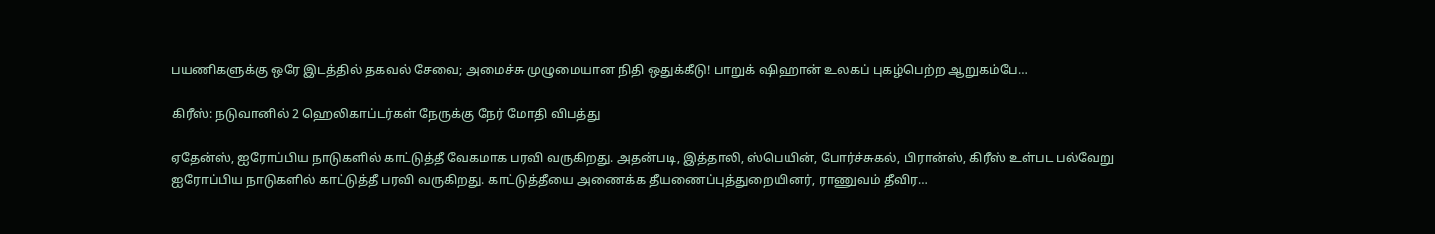பயணிகளுக்கு ஒரே இடத்தில் தகவல் சேவை; அமைச்சு முழுமையான நிதி ஒதுக்கீடு! பாறுக் ஷிஹான் உலகப் புகழ்பெற்ற ஆறுகம்பே…

கிரீஸ்: நடுவானில் 2 ஹெலிகாப்டர்கள் நேருக்கு நேர் மோதி விபத்து

ஏதேன்ஸ், ஐரோப்பிய நாடுகளில் காட்டுத்தீ வேகமாக பரவி வருகிறது. அதன்படி, இத்தாலி, ஸ்பெயின், போர்ச்சுகல், பிரான்ஸ், கிரீஸ் உள்பட பல்வேறு ஐரோப்பிய நாடுகளில் காட்டுத்தீ பரவி வருகிறது. காட்டுத்தீயை அணைக்க தீயணைப்புத்துறையினர், ராணுவம் தீவிர…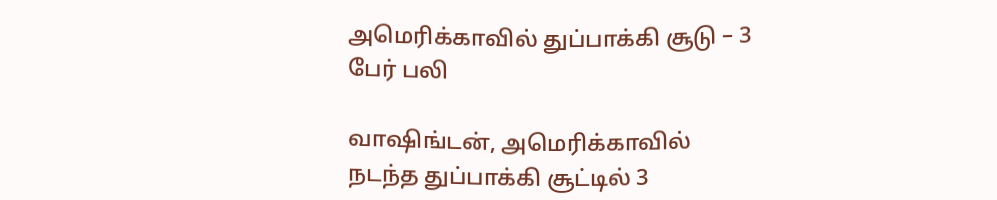அமெரிக்காவில் துப்பாக்கி சூடு – 3 பேர் பலி

வாஷிங்டன், அமெரிக்காவில் நடந்த துப்பாக்கி சூட்டில் 3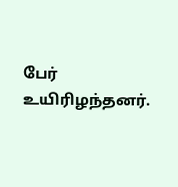பேர் உயிரிழந்தனர்.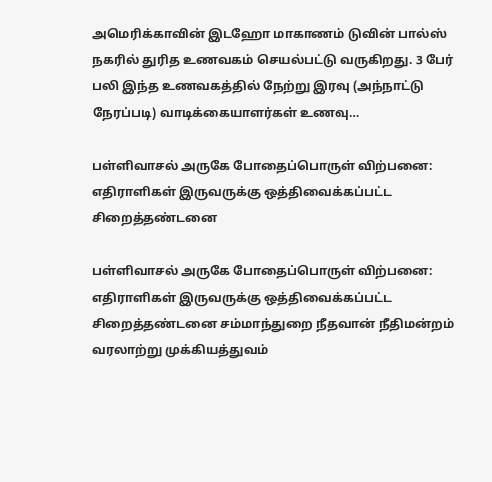அமெரிக்காவின் இடஹோ மாகாணம் டுவின் பால்ஸ் நகரில் துரித உணவகம் செயல்பட்டு வருகிறது. 3 பேர் பலி இந்த உணவகத்தில் நேற்று இரவு (அந்நாட்டு நேரப்படி) வாடிக்கையாளர்கள் உணவு…

பள்ளிவாசல் அருகே போதைப்பொருள் விற்பனை: எதிராளிகள் இருவருக்கு ஒத்திவைக்கப்பட்ட சிறைத்தண்டனை

பள்ளிவாசல் அருகே போதைப்பொருள் விற்பனை: எதிராளிகள் இருவருக்கு ஒத்திவைக்கப்பட்ட சிறைத்தண்டனை சம்மாந்துறை நீதவான் நீதிமன்றம் வரலாற்று முக்கியத்துவம்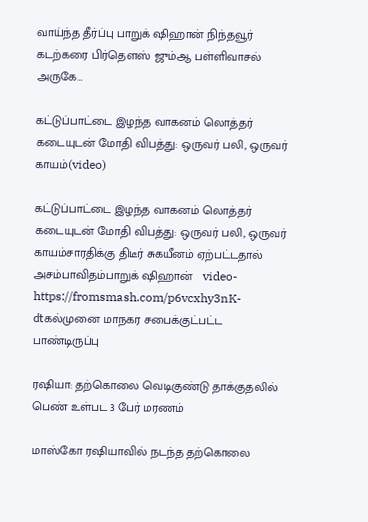வாய்ந்த தீர்ப்பு பாறுக் ஷிஹான் நிந்தவூர் கடற்கரை பிர்தெளஸ் ஜும்ஆ பள்ளிவாசல் அருகே…

கட்டுப்பாட்டை இழந்த வாகனம் லொத்தர் கடையுடன் மோதி விபத்து: ஒருவர் பலி, ஒருவர் காயம்(video)

கட்டுப்பாட்டை இழந்த வாகனம் லொத்தர் கடையுடன் மோதி விபத்து: ஒருவர் பலி, ஒருவர் காயம்சாரதிக்கு திடீர் சுகயீனம் ஏற்பட்டதால் அசம்பாவிதம்பாறுக் ஷிஹான்   video-https://fromsmash.com/p6vcxhy3nK-dtகல்முனை மாநகர சபைக்குட்பட்ட பாண்டிருப்பு

ரஷியா: தற்கொலை வெடிகுண்டு தாக்குதலில் பெண் உள்பட 3 பேர் மரணம்

மாஸ்கோ ரஷியாவில் நடந்த தற்கொலை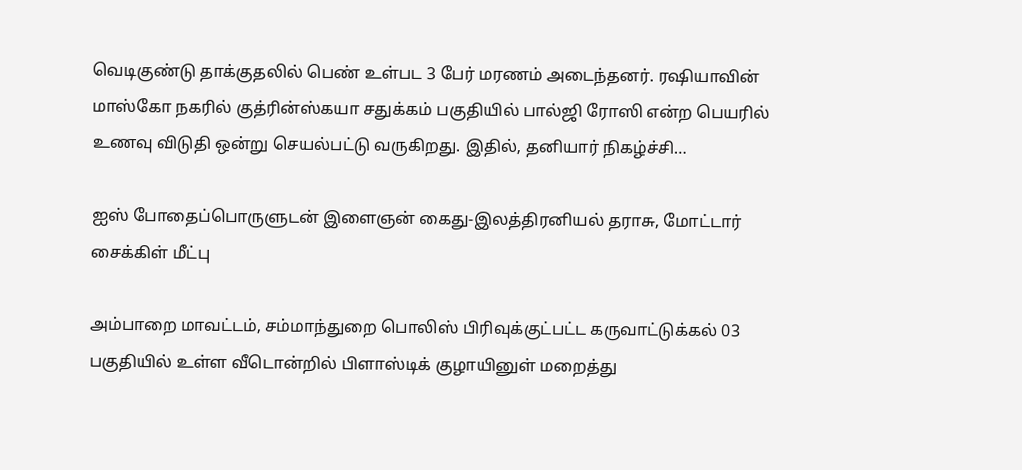வெடிகுண்டு தாக்குதலில் பெண் உள்பட 3 பேர் மரணம் அடைந்தனர். ரஷியாவின் மாஸ்கோ நகரில் குத்ரின்ஸ்கயா சதுக்கம் பகுதியில் பால்ஜி ரோஸி என்ற பெயரில் உணவு விடுதி ஒன்று செயல்பட்டு வருகிறது. இதில், தனியார் நிகழ்ச்சி…

ஐஸ் போதைப்பொருளுடன் இளைஞன் கைது-இலத்திரனியல் தராசு, மோட்டார் சைக்கிள் மீட்பு

அம்பாறை மாவட்டம், சம்மாந்துறை பொலிஸ் பிரிவுக்குட்பட்ட கருவாட்டுக்கல் 03 பகுதியில் உள்ள வீடொன்றில் பிளாஸ்டிக் குழாயினுள் மறைத்து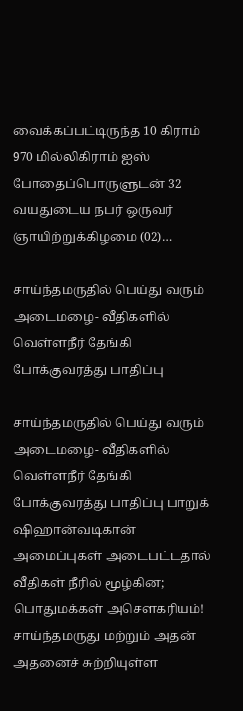வைக்கப்பட்டிருந்த 10 கிராம் 970 மில்லிகிராம் ஐஸ் போதைப்பொருளுடன் 32 வயதுடைய நபர் ஒருவர் ஞாயிற்றுக்கிழமை (02)…

சாய்ந்தமருதில் பெய்து வரும் அடைமழை- வீதிகளில் வெள்ளநீர் தேங்கி போக்குவரத்து பாதிப்பு

சாய்ந்தமருதில் பெய்து வரும் அடைமழை- வீதிகளில் வெள்ளநீர் தேங்கி போக்குவரத்து பாதிப்பு பாறுக் ஷிஹான்வடிகான் அமைப்புகள் அடைபட்டதால் வீதிகள் நீரில் மூழ்கின; பொதுமக்கள் அசௌகரியம்! சாய்ந்தமருது மற்றும் அதன் அதனைச் சுற்றியுள்ள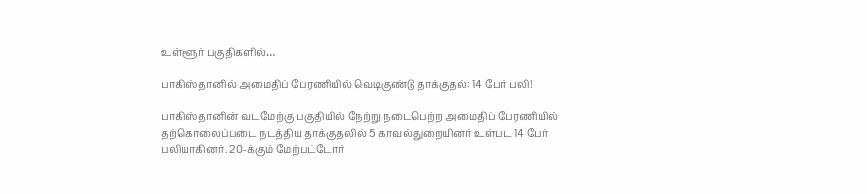உள்ளூர் பகுதிகளில்…

பாகிஸ்தானில் அமைதிப் பேரணியில் வெடிகுண்டு தாக்குதல்: 14 பேர் பலி!

பாகிஸ்தானின் வடமேற்கு பகுதியில் நேற்று நடைபெற்ற அமைதிப் பேரணியில் தற்கொலைப்படை நடத்திய தாக்குதலில் 5 காவல்துறையினர் உள்பட 14 பேர் பலியாகினர். 20-க்கும் மேற்பட்டோர்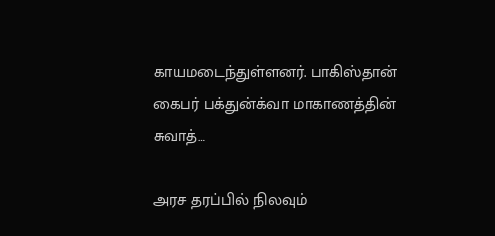காயமடைந்துள்ளனர். பாகிஸ்தான் கைபர் பக்துன்க்வா மாகாணத்தின் சுவாத்…

அரச தரப்பில் நிலவும்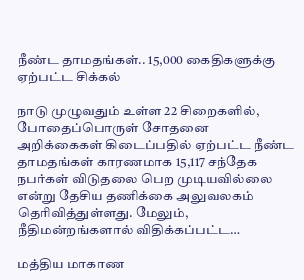நீண்ட தாமதங்கள்.. 15,000 கைதிகளுக்கு ஏற்பட்ட சிக்கல்

நாடு முழுவதும் உள்ள 22 சிறைகளில், போதைப்பொருள் சோதனை அறிக்கைகள் கிடைப்பதில் ஏற்பட்ட நீண்ட தாமதங்கள் காரணமாக 15,117 சந்தேக நபர்கள் விடுதலை பெற முடியவில்லை என்று தேசிய தணிக்கை அலுவலகம் தெரிவித்துள்ளது. மேலும், நீதிமன்றங்களால் விதிக்கப்பட்ட…

மத்திய மாகாண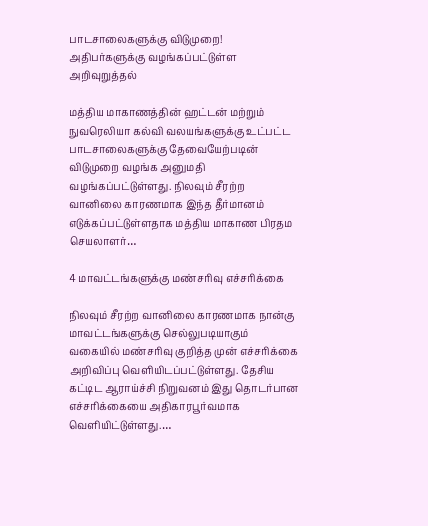பாடசாலைகளுக்கு விடுமுறை! அதிபர்களுக்கு வழங்கப்பட்டுள்ள அறிவுறுத்தல்

மத்திய மாகாணத்தின் ஹட்டன் மற்றும் நுவரெலியா கல்வி வலயங்களுக்கு உட்பட்ட பாடசாலைகளுக்கு தேவையேற்படின் விடுமுறை வழங்க அனுமதி வழங்கப்பட்டுள்ளது. நிலவும் சீரற்ற வானிலை காரணமாக இந்த தீர்மானம் எடுக்கப்பட்டுள்ளதாக மத்திய மாகாண பிரதம செயலாளர்…

4 மாவட்டங்களுக்கு மண்சரிவு எச்சரிக்கை

நிலவும் சீரற்ற வானிலை காரணமாக நான்கு மாவட்டங்களுக்கு செல்லுபடியாகும் வகையில் மண்சரிவு குறித்த முன் எச்சரிக்கை அறிவிப்பு வெளியிடப்பட்டுள்ளது. தேசிய கட்டிட ஆராய்ச்சி நிறுவனம் இது தொடர்பான எச்சரிக்கையை அதிகாரபூர்வமாக வெளியிட்டுள்ளது.…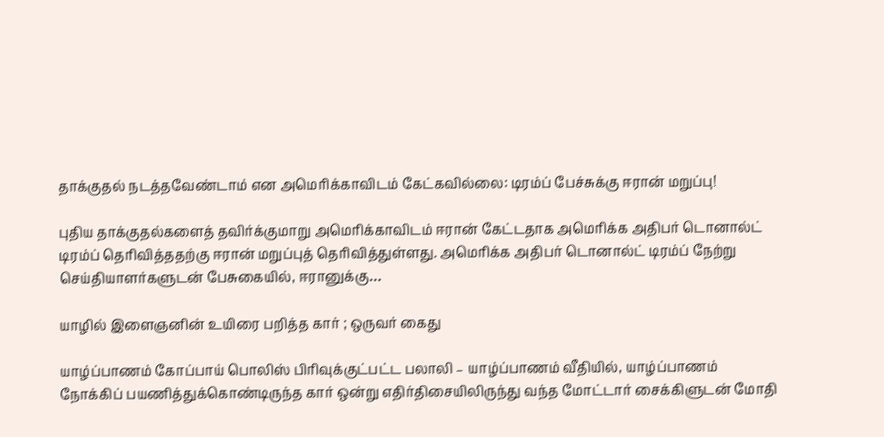தாக்குதல் நடத்தவேண்டாம் என அமெரிக்காவிடம் கேட்கவில்லை: டிரம்ப் பேச்சுக்கு ஈரான் மறுப்பு!

புதிய தாக்குதல்களைத் தவிர்க்குமாறு அமெரிக்காவிடம் ஈரான் கேட்டதாக அமெரிக்க அதிபர் டொனால்ட் டிரம்ப் தெரிவித்ததற்கு ஈரான் மறுப்புத் தெரிவித்துள்ளது. அமெரிக்க அதிபர் டொனால்ட் டிரம்ப் நேற்று செய்தியாளர்களுடன் பேசுகையில், ஈரானுக்கு…

யாழில் இளைஞனின் உயிரை பறித்த கார் ; ஒருவர் கைது

யாழ்ப்பாணம் கோப்பாய் பொலிஸ் பிரிவுக்குட்பட்ட பலாலி – யாழ்ப்பாணம் வீதியில், யாழ்ப்பாணம் நோக்கிப் பயணித்துக்கொண்டிருந்த கார் ஒன்று எதிர்திசையிலிருந்து வந்த மோட்டார் சைக்கிளுடன் மோதி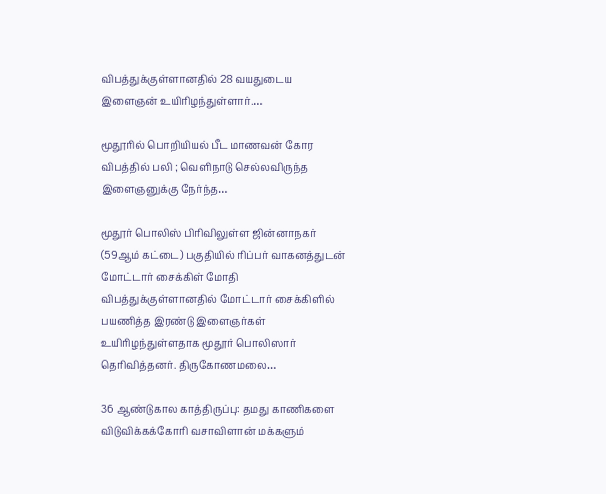விபத்துக்குள்ளானதில் 28 வயதுடைய இளைஞன் உயிரிழந்துள்ளார்.…

மூதூரில் பொறியியல் பீட மாணவன் கோர விபத்தில் பலி ; வெளிநாடு செல்லவிருந்த இளைஞனுக்கு நேர்ந்த…

மூதூர் பொலிஸ் பிரிவிலுள்ள ஜின்னாநகர் (59ஆம் கட்டை) பகுதியில் ரிப்பர் வாகனத்துடன் மோட்டார் சைக்கிள் மோதி விபத்துக்குள்ளானதில் மோட்டார் சைக்கிளில் பயணித்த இரண்டு இளைஞர்கள் உயிரிழந்துள்ளதாக மூதூர் பொலிஸார் தெரிவித்தனர். திருகோணமலை…

36 ஆண்டுகால காத்திருப்பு: தமது காணிகளை விடுவிக்கக்கோரி வசாவிளான் மக்களும்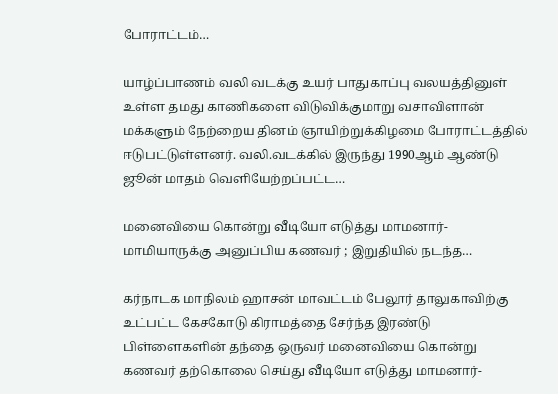போராட்டம்…

யாழ்ப்பாணம் வலி வடக்கு உயர் பாதுகாப்பு வலயத்தினுள் உள்ள தமது காணிகளை விடுவிக்குமாறு வசாவிளான் மக்களும் நேற்றைய தினம் ஞாயிற்றுக்கிழமை போராட்டத்தில் ஈடுபட்டுள்ளனர். வலி.வடக்கில் இருந்து 1990ஆம் ஆண்டு ஜூன் மாதம் வெளியேற்றப்பட்ட…

மனைவியை கொன்று வீடியோ எடுத்து மாமனார்-மாமியாருக்கு அனுப்பிய கணவர் ; இறுதியில் நடந்த…

கர்நாடக மாநிலம் ஹாசன் மாவட்டம் பேலூர் தாலுகாவிற்கு உட்பட்ட கேசகோடு கிராமத்தை சேர்ந்த இரண்டு பிள்ளைகளின் தந்தை ஒருவர் மனைவியை கொன்று கணவர் தற்கொலை செய்து வீடியோ எடுத்து மாமனார்-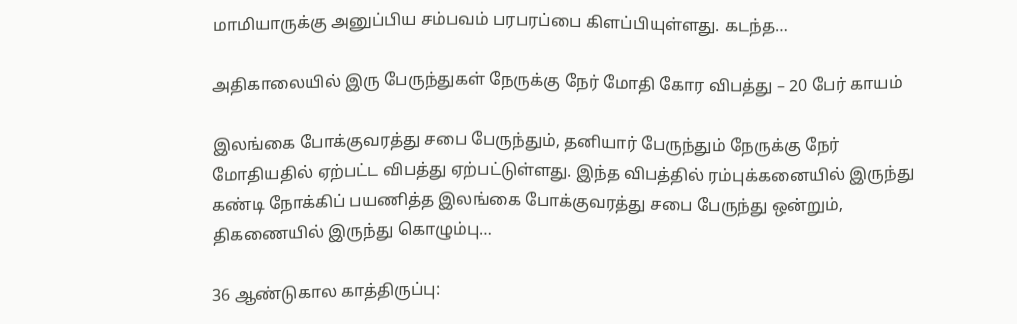மாமியாருக்கு அனுப்பிய சம்பவம் பரபரப்பை கிளப்பியுள்ளது. கடந்த…

அதிகாலையில் இரு பேருந்துகள் நேருக்கு நேர் மோதி கோர விபத்து – 20 பேர் காயம்

இலங்கை போக்குவரத்து சபை பேருந்தும், தனியார் பேருந்தும் நேருக்கு நேர் மோதியதில் ஏற்பட்ட விபத்து ஏற்பட்டுள்ளது. இந்த விபத்தில் ரம்புக்கனையில் இருந்து கண்டி நோக்கிப் பயணித்த இலங்கை போக்குவரத்து சபை பேருந்து ஒன்றும், திகணையில் இருந்து கொழும்பு…

36 ஆண்டுகால காத்திருப்பு: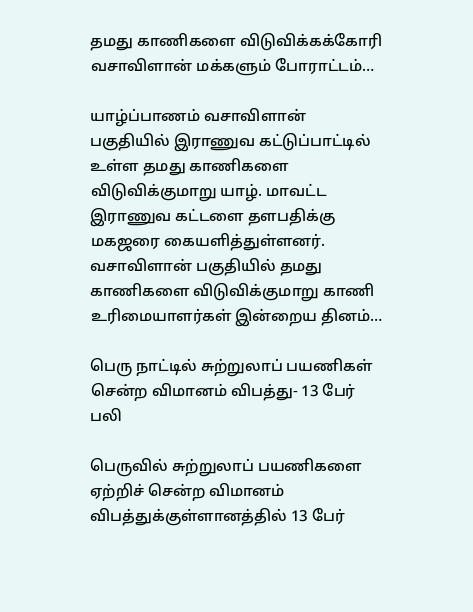தமது காணிகளை விடுவிக்கக்கோரி வசாவிளான் மக்களும் போராட்டம்…

யாழ்ப்பாணம் வசாவிளான் பகுதியில் இராணுவ கட்டுப்பாட்டில் உள்ள தமது காணிகளை விடுவிக்குமாறு யாழ். மாவட்ட இராணுவ கட்டளை தளபதிக்கு மகஜரை கையளித்துள்ளனர். வசாவிளான் பகுதியில் தமது காணிகளை விடுவிக்குமாறு காணி உரிமையாளர்கள் இன்றைய தினம்…

பெரு நாட்டில் சுற்றுலாப் பயணிகள் சென்ற விமானம் விபத்து- 13 பேர் பலி

பெருவில் சுற்றுலாப் பயணிகளை ஏற்றிச் சென்ற விமானம் விபத்துக்குள்ளானத்தில் 13 பேர்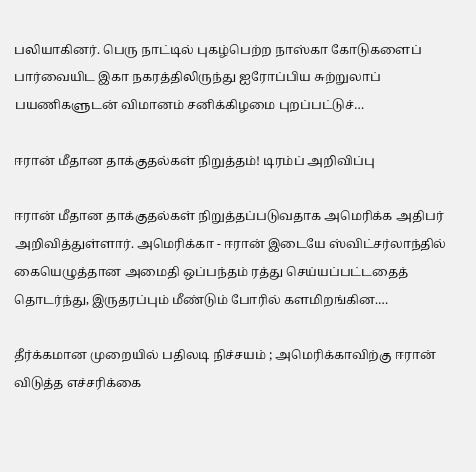பலியாகினர். பெரு நாட்டில் புகழ்பெற்ற நாஸ்கா கோடுகளைப் பார்வையிட இகா நகரத்திலிருந்து ஐரோப்பிய சுற்றுலாப் பயணிகளுடன் விமானம் சனிக்கிழமை புறப்பட்டுச்…

ஈரான் மீதான தாக்குதல்கள் நிறுத்தம்! டிரம்ப் அறிவிப்பு

ஈரான் மீதான தாக்குதல்கள் நிறுத்தப்படுவதாக அமெரிக்க அதிபர் அறிவித்துள்ளார். அமெரிக்கா - ஈரான் இடையே ஸ்விட்சர்லாந்தில் கையெழுத்தான அமைதி ஒப்பந்தம் ரத்து செய்யப்பட்டதைத் தொடர்ந்து, இருதரப்பும் மீண்டும் போரில் களமிறங்கின.…

தீர்க்கமான முறையில் பதிலடி நிச்சயம் ; அமெரிக்காவிற்கு ஈரான் விடுத்த எச்சரிக்கை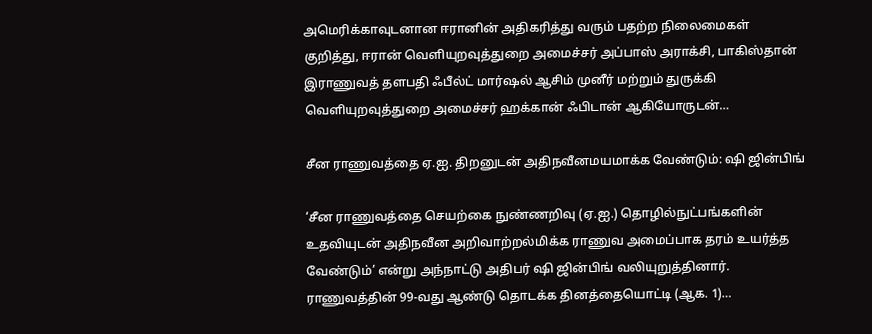அமெரிக்காவுடனான ஈரானின் அதிகரித்து வரும் பதற்ற நிலைமைகள் குறித்து, ஈரான் வெளியுறவுத்துறை அமைச்சர் அப்பாஸ் அராக்சி, பாகிஸ்தான் இராணுவத் தளபதி ஃபீல்ட் மார்ஷல் ஆசிம் முனீர் மற்றும் துருக்கி வெளியுறவுத்துறை அமைச்சர் ஹக்கான் ஃபிடான் ஆகியோருடன்…

சீன ராணுவத்தை ஏ.ஐ. திறனுடன் அதிநவீனமயமாக்க வேண்டும்: ஷி ஜின்பிங்

‘சீன ராணுவத்தை செயற்கை நுண்ணறிவு (ஏ.ஐ.) தொழில்நுட்பங்களின் உதவியுடன் அதிநவீன அறிவாற்றல்மிக்க ராணுவ அமைப்பாக தரம் உயர்த்த வேண்டும்’ என்று அந்நாட்டு அதிபர் ஷி ஜின்பிங் வலியுறுத்தினார். ராணுவத்தின் 99-வது ஆண்டு தொடக்க தினத்தையொட்டி (ஆக. 1)…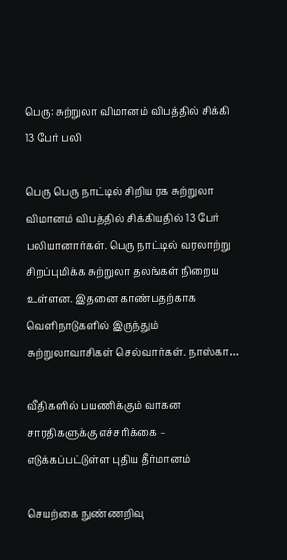பெரு: சுற்றுலா விமானம் விபத்தில் சிக்கி 13 பேர் பலி

பெரு பெரு நாட்டில் சிறிய ரக சுற்றுலா விமானம் விபத்தில் சிக்கியதில் 13 பேர் பலியானார்கள். பெரு நாட்டில் வரலாற்று சிறப்புமிக்க சுற்றுலா தலங்கள் நிறைய உள்ளன. இதனை காண்பதற்காக வெளிநாடுகளில் இருந்தும் சுற்றுலாவாசிகள் செல்வார்கள். நாஸ்கா…

வீதிகளில் பயணிக்கும் வாகன சாரதிகளுக்கு எச்சரிக்கை – எடுக்கப்பட்டுள்ள புதிய தீர்மானம்

செயற்கை நுண்ணறிவு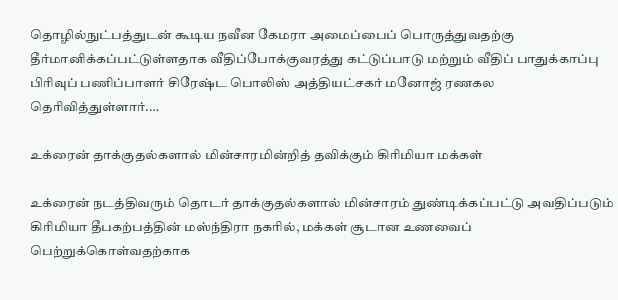தொழில்நுட்பத்துடன் கூடிய நவீன கேமரா அமைப்பைப் பொருத்துவதற்கு தீர்மானிக்கப்பட்டுள்ளதாக வீதிப்போக்குவரத்து கட்டுப்பாடு மற்றும் வீதிப் பாதுக்காப்பு பிரிவுப் பணிப்பாளர் சிரேஷ்ட பொலிஸ் அத்தியட்சகர் மனோஜ் ரணகல தெரிவித்துள்ளார்.…

உக்ரைன் தாக்குதல்களால் மின்சாரமின்றித் தவிக்கும் கிரிமியா மக்கள்

உக்ரைன் நடத்திவரும் தொடர் தாக்குதல்களால் மின்சாரம் துண்டிக்கப்பட்டு அவதிப்படும் கிரிமியா தீபகற்பத்தின் மஸ்ந்திரா நகரில், மக்கள் சூடான உணவைப் பெற்றுக்கொள்வதற்காக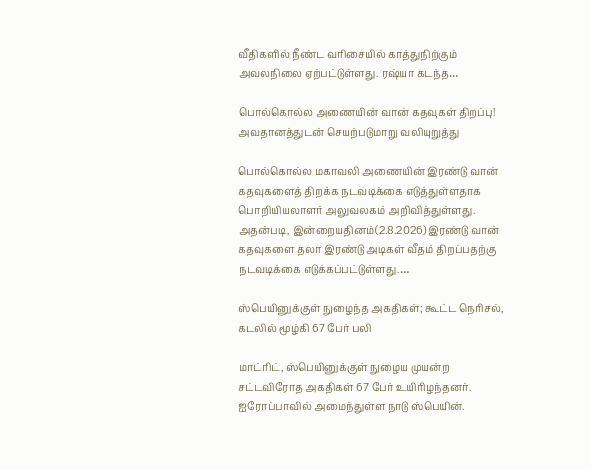வீதிகளில் நீண்ட வரிசையில் காத்துநிற்கும் அவலநிலை ஏற்பட்டுள்ளது. ரஷ்யா கடந்த…

பொல்கொல்ல அணையின் வான் கதவுகள் திறப்பு! அவதானத்துடன் செயற்படுமாறு வலியுறுத்து

பொல்கொல்ல மகாவலி அணையின் இரண்டு வான் கதவுகளைத் திறக்க நடவடிக்கை எடுத்துள்ளதாக பொறியியலாளர் அலுவலகம் அறிவித்துள்ளது. அதன்படி, இன்றையதினம்(2.8.2026) இரண்டு வான் கதவுகளை தலா இரண்டு அடிகள் வீதம் திறப்பதற்கு நடவடிக்கை எடுக்கப்பட்டுள்ளது.…

ஸ்பெயினுக்குள் நுழைந்த அகதிகள்; கூட்ட நெரிசல், கடலில் மூழ்கி 67 பேர் பலி

மாட்ரிட், ஸ்பெயினுக்குள் நுழைய முயன்ற சட்டவிரோத அகதிகள் 67 பேர் உயிரிழந்தனர். ஐரோப்பாவில் அமைந்துள்ள நாடு ஸ்பெயின்.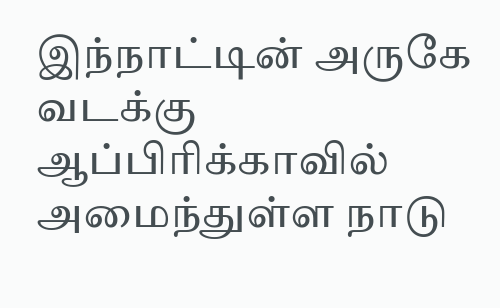இந்நாட்டின் அருகே வடக்கு ஆப்பிரிக்காவில் அமைந்துள்ள நாடு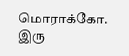மொராக்கோ. இரு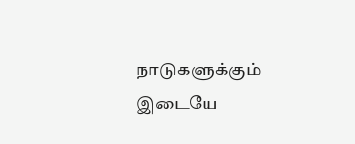நாடுகளுக்கும் இடையே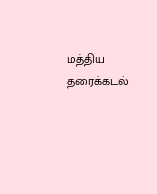மத்திய தரைக்கடல்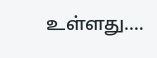உள்ளது.…